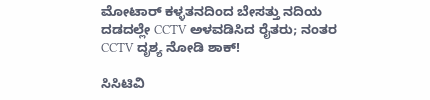ಮೋಟಾರ್ ಕಳ್ಳತನದಿಂದ ಬೇಸತ್ತು ನದಿಯ ದಡದಲ್ಲೇ CCTV ಅಳವಡಿಸಿದ ರೈತರು; ನಂತರ CCTV ದೃಶ್ಯ ನೋಡಿ ಶಾಕ್!

ಸಿಸಿಟಿವಿ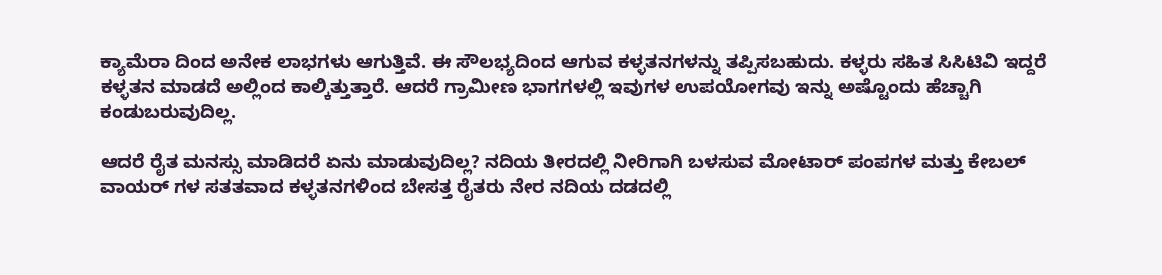ಕ್ಯಾಮೆರಾ ದಿಂದ ಅನೇಕ ಲಾಭಗಳು ಆಗುತ್ತಿವೆ. ಈ ಸೌಲಭ್ಯದಿಂದ ಆಗುವ ಕಳ್ಳತನಗಳನ್ನು ತಪ್ಪಿಸಬಹುದು. ಕಳ್ಳರು ಸಹಿತ ಸಿಸಿಟಿವಿ ಇದ್ದರೆ ಕಳ್ಳತನ ಮಾಡದೆ ಅಲ್ಲಿಂದ ಕಾಲ್ಕಿತ್ತುತ್ತಾರೆ. ಆದರೆ ಗ್ರಾಮೀಣ ಭಾಗಗಳಲ್ಲಿ ಇವುಗಳ ಉಪಯೋಗವು ಇನ್ನು ಅಷ್ಟೊಂದು ಹೆಚ್ಚಾಗಿ ಕಂಡುಬರುವುದಿಲ್ಲ.

ಆದರೆ ರೈತ ಮನಸ್ಸು ಮಾಡಿದರೆ ಏನು ಮಾಡುವುದಿಲ್ಲ? ನದಿಯ ತೀರದಲ್ಲಿ ನೀರಿಗಾಗಿ ಬಳಸುವ ಮೋಟಾರ್ ಪಂಪಗಳ ಮತ್ತು ಕೇಬಲ್ ವಾಯರ್ ಗಳ ಸತತವಾದ ಕಳ್ಳತನಗಳಿಂದ ಬೇಸತ್ತ ರೈತರು ನೇರ ನದಿಯ ದಡದಲ್ಲಿ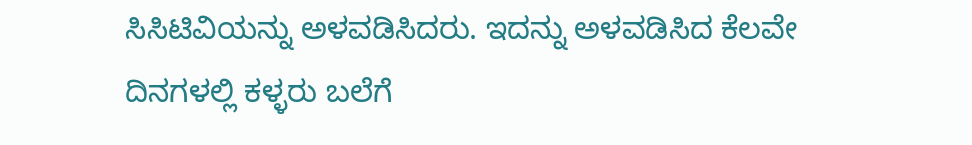ಸಿಸಿಟಿವಿಯನ್ನು ಅಳವಡಿಸಿದರು. ಇದನ್ನು ಅಳವಡಿಸಿದ ಕೆಲವೇ ದಿನಗಳಲ್ಲಿ ಕಳ್ಳರು ಬಲೆಗೆ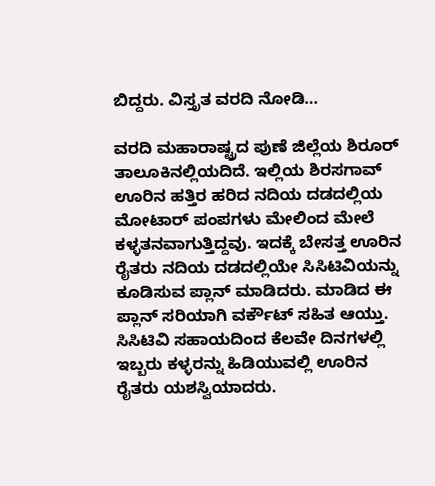ಬಿದ್ದರು. ವಿಸ್ತೃತ ವರದಿ ನೋಡಿ…

ವರದಿ ಮಹಾರಾಷ್ಟ್ರದ ಪುಣೆ ಜಿಲ್ಲೆಯ ಶಿರೂರ್ ತಾಲೂಕಿನಲ್ಲಿಯದಿದೆ. ಇಲ್ಲಿಯ ಶಿರಸಗಾವ್ ಊರಿನ ಹತ್ತಿರ ಹರಿದ ನದಿಯ ದಡದಲ್ಲಿಯ ಮೋಟಾರ್ ಪಂಪಗಳು ಮೇಲಿಂದ ಮೇಲೆ ಕಳ್ಳತನವಾಗುತ್ತಿದ್ದವು. ಇದಕ್ಕೆ ಬೇಸತ್ತ ಊರಿನ ರೈತರು ನದಿಯ ದಡದಲ್ಲಿಯೇ ಸಿಸಿಟಿವಿಯನ್ನು ಕೂಡಿಸುವ ಪ್ಲಾನ್ ಮಾಡಿದರು. ಮಾಡಿದ ಈ ಪ್ಲಾನ್ ಸರಿಯಾಗಿ ವರ್ಕೌಟ್ ಸಹಿತ ಆಯ್ತು. ಸಿಸಿಟಿವಿ ಸಹಾಯದಿಂದ ಕೆಲವೇ ದಿನಗಳಲ್ಲಿ ಇಬ್ಬರು ಕಳ್ಳರನ್ನು ಹಿಡಿಯುವಲ್ಲಿ ಊರಿನ ರೈತರು ಯಶಸ್ವಿಯಾದರು.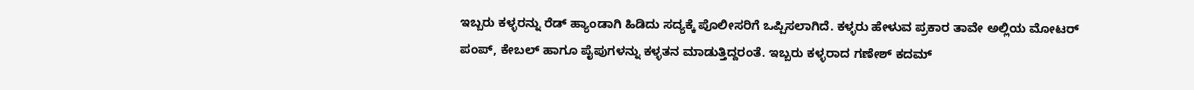ಇಬ್ಬರು ಕಳ್ಳರನ್ನು ರೆಡ್ ಹ್ಯಾಂಡಾಗಿ ಹಿಡಿದು ಸದ್ಯಕ್ಕೆ ಪೊಲೀಸರಿಗೆ ಒಪ್ಪಿಸಲಾಗಿದೆ. ಕಳ್ಳರು ಹೇಳುವ ಪ್ರಕಾರ ತಾವೇ ಅಲ್ಲಿಯ ಮೋಟರ್ ಪಂಪ್, ಕೇಬಲ್ ಹಾಗೂ ಪೈಪುಗಳನ್ನು ಕಳ್ಳತನ ಮಾಡುತ್ತಿದ್ದರಂತೆ. ಇಬ್ಬರು ಕಳ್ಳರಾದ ಗಣೇಶ್ ಕದಮ್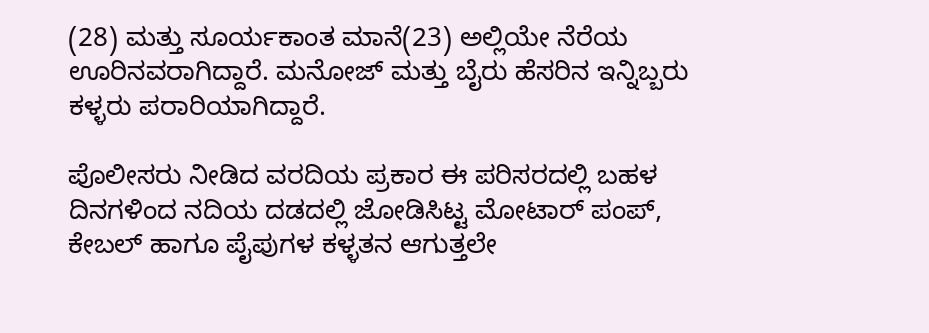(28) ಮತ್ತು ಸೂರ್ಯಕಾಂತ ಮಾನೆ(23) ಅಲ್ಲಿಯೇ ನೆರೆಯ ಊರಿನವರಾಗಿದ್ದಾರೆ. ಮನೋಜ್ ಮತ್ತು ಬೈರು ಹೆಸರಿನ ಇನ್ನಿಬ್ಬರು ಕಳ್ಳರು ಪರಾರಿಯಾಗಿದ್ದಾರೆ.

ಪೊಲೀಸರು ನೀಡಿದ ವರದಿಯ ಪ್ರಕಾರ ಈ ಪರಿಸರದಲ್ಲಿ ಬಹಳ ದಿನಗಳಿಂದ ನದಿಯ ದಡದಲ್ಲಿ ಜೋಡಿಸಿಟ್ಟ ಮೋಟಾರ್ ಪಂಪ್, ಕೇಬಲ್ ಹಾಗೂ ಪೈಪುಗಳ ಕಳ್ಳತನ ಆಗುತ್ತಲೇ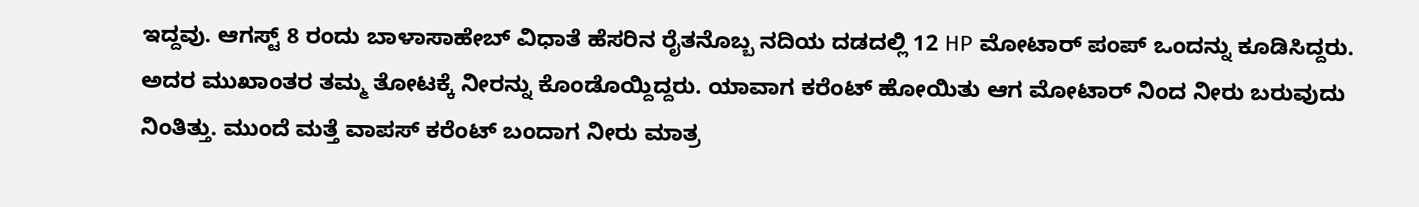ಇದ್ದವು. ಆಗಸ್ಟ್ 8 ರಂದು ಬಾಳಾಸಾಹೇಬ್ ವಿಧಾತೆ ಹೆಸರಿನ ರೈತನೊಬ್ಬ ನದಿಯ ದಡದಲ್ಲಿ 12 HP ಮೋಟಾರ್ ಪಂಪ್ ಒಂದನ್ನು ಕೂಡಿಸಿದ್ದರು. ಅದರ ಮುಖಾಂತರ ತಮ್ಮ ತೋಟಕ್ಕೆ ನೀರನ್ನು ಕೊಂಡೊಯ್ದಿದ್ದರು. ಯಾವಾಗ ಕರೆಂಟ್ ಹೋಯಿತು ಆಗ ಮೋಟಾರ್ ನಿಂದ ನೀರು ಬರುವುದು ನಿಂತಿತ್ತು. ಮುಂದೆ ಮತ್ತೆ ವಾಪಸ್ ಕರೆಂಟ್ ಬಂದಾಗ ನೀರು ಮಾತ್ರ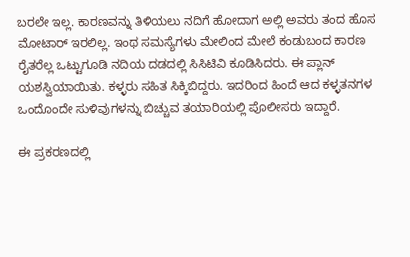ಬರಲೇ ಇಲ್ಲ. ಕಾರಣವನ್ನು ತಿಳಿಯಲು ನದಿಗೆ ಹೋದಾಗ ಅಲ್ಲಿ ಅವರು ತಂದ ಹೊಸ ಮೋಟಾರ್ ಇರಲಿಲ್ಲ. ಇಂಥ ಸಮಸ್ಯೆಗಳು ಮೇಲಿಂದ ಮೇಲೆ ಕಂಡುಬಂದ ಕಾರಣ ರೈತರೆಲ್ಲ ಒಟ್ಟುಗೂಡಿ ನದಿಯ ದಡದಲ್ಲಿ ಸಿಸಿಟಿವಿ ಕೂಡಿಸಿದರು. ಈ ಪ್ಲಾನ್ ಯಶಸ್ವಿಯಾಯಿತು. ಕಳ್ಳರು ಸಹಿತ ಸಿಕ್ಕಿಬಿದ್ದರು. ಇದರಿಂದ ಹಿಂದೆ ಆದ ಕಳ್ಳತನಗಳ ಒಂದೊಂದೇ ಸುಳಿವುಗಳನ್ನು ಬಿಚ್ಚುವ ತಯಾರಿಯಲ್ಲಿ ಪೊಲೀಸರು ಇದ್ದಾರೆ.

ಈ ಪ್ರಕರಣದಲ್ಲಿ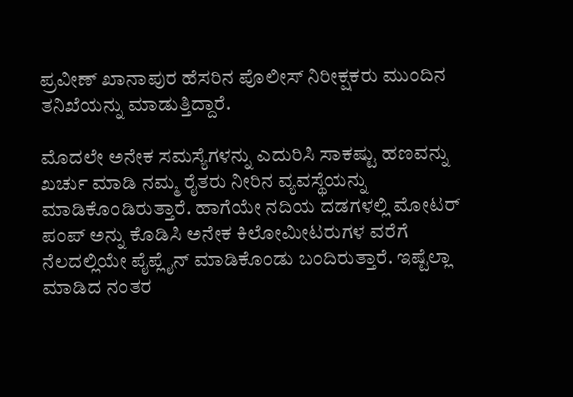ಪ್ರವೀಣ್ ಖಾನಾಪುರ ಹೆಸರಿನ ಪೊಲೀಸ್ ನಿರೀಕ್ಷಕರು ಮುಂದಿನ ತನಿಖೆಯನ್ನು ಮಾಡುತ್ತಿದ್ದಾರೆ.

ಮೊದಲೇ ಅನೇಕ ಸಮಸ್ಯೆಗಳನ್ನು ಎದುರಿಸಿ ಸಾಕಷ್ಟು ಹಣವನ್ನು ಖರ್ಚು ಮಾಡಿ ನಮ್ಮ ರೈತರು ನೀರಿನ ವ್ಯವಸ್ಥೆಯನ್ನು ಮಾಡಿಕೊಂಡಿರುತ್ತಾರೆ. ಹಾಗೆಯೇ ನದಿಯ ದಡಗಳಲ್ಲಿ ಮೋಟರ್ ಪಂಪ್ ಅನ್ನು ಕೊಡಿಸಿ ಅನೇಕ ಕಿಲೋಮೀಟರುಗಳ ವರೆಗೆ ನೆಲದಲ್ಲಿಯೇ ಪೈಪ್ಲೈನ್ ಮಾಡಿಕೊಂಡು ಬಂದಿರುತ್ತಾರೆ. ಇಷ್ಟೆಲ್ಲಾ ಮಾಡಿದ ನಂತರ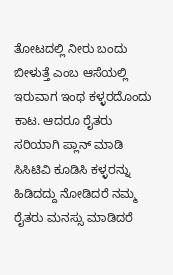ತೋಟದಲ್ಲಿ ನೀರು ಬಂದು ಬೀಳುತ್ತೆ ಎಂಬ ಆಸೆಯಲ್ಲಿ ಇರುವಾಗ ಇಂಥ ಕಳ್ಳರದೊಂದು ಕಾಟ. ಆದರೂ ರೈತರು ಸರಿಯಾಗಿ ಪ್ಲಾನ್ ಮಾಡಿ ಸಿಸಿಟಿವಿ ಕೂಡಿಸಿ ಕಳ್ಳರನ್ನು ಹಿಡಿದದ್ದು ನೋಡಿದರೆ ನಮ್ಮ ರೈತರು ಮನಸ್ಸು ಮಾಡಿದರೆ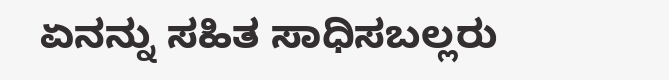ಏನನ್ನು ಸಹಿತ ಸಾಧಿಸಬಲ್ಲರು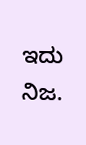ಇದು ನಿಜ.